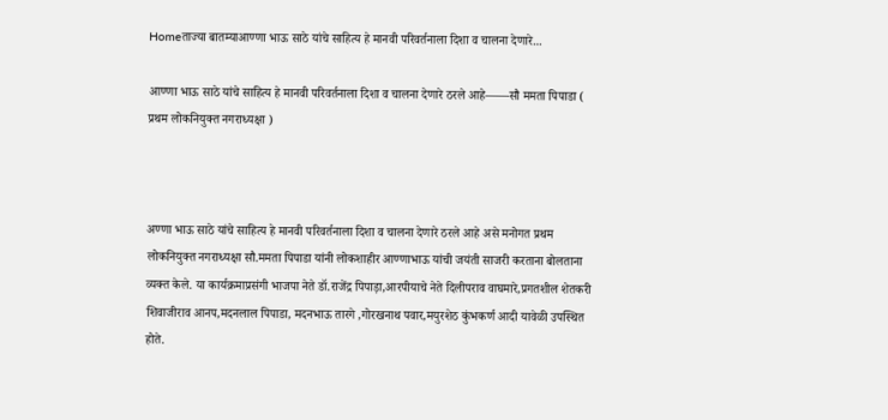Homeताज्या बातम्याआण्णा भाऊ साठे यांचे साहित्य हे मानवी परिवर्तनाला दिशा व चालना देणारे...

आण्णा भाऊ साठे यांचे साहित्य हे मानवी परिवर्तनाला दिशा व चालना देणारे ठरले आहे——सौ ममता पिपाडा ( प्रथम लोकनियुक्त नगराध्यक्षा )



अण्णा भाऊ साठे यांचे साहित्य हे मानवी परिवर्तनाला दिशा व चालना देणारे ठरले आहे असे मनोगत प्रथम लोकनियुक्त नगराध्यक्षा सौ.ममता पिपाडा यांनी लोकशाहीर आण्णाभाऊ यांची जयंती साजरी करताना बोलताना व्यक्त केले. या कार्यक्रमाप्रसंगी भाजपा नेते डॉ.राजेंद्र पिपाड़ा,आरपीयाचे नेते दिलीपराव वाघमारे,प्रगतशील शेतकरी शिवाजीराव आनप,मदनलाल पिपाडा, मदनभाऊ तारगे ,गोरखनाथ पवार,मयुरशेठ कुंभकर्ण आदी यावेळी उपस्थित होते.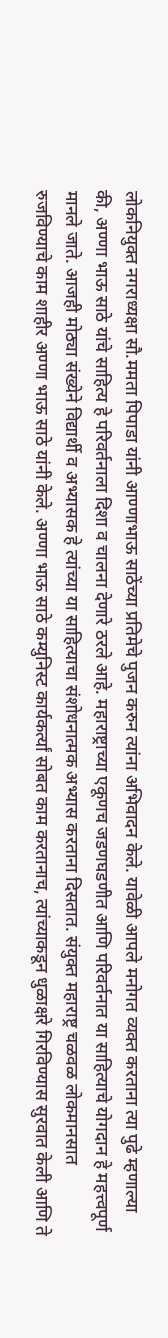लोकनियुक्त नगराध्यक्षा सौ.ममता पिपाडा यांनी आण्णाभाऊ साठेंच्या प्रतिमेचे पुजन करुन त्यांना अभिवादन केले. यावेळी आपले मनोगत व्यक्त करताना त्या पुढे म्हणाल्या की, अण्णा भाऊ साठे यांचे साहित्य हे परिवर्तनाला दिशा व चालना देणारे ठरले आहे. महाराष्ट्राच्या एकूणच जडणघडणीत आणि परिवर्तनात या साहित्याचे योगदान हे महत्त्वपूर्ण मानले जाते. आजही मोठ्या संख्येने विद्यार्थी व अभ्यासक हे त्यांच्या या साहित्याचा संशोधनात्मक अभ्यास करताना दिसतात. संयुक्त महाराष्ट्र चळवळ लोकमानसात रुजविण्याचे काम शाहीर अण्णा भाऊ साठे यांनी केले. अण्णा भाऊ साठे कम्युनिस्ट कार्यकर्त्यां सोबत काम करतानाच, त्यांच्याकडून धुळाक्षरे गिरविण्यास सुरवात केली आणि ते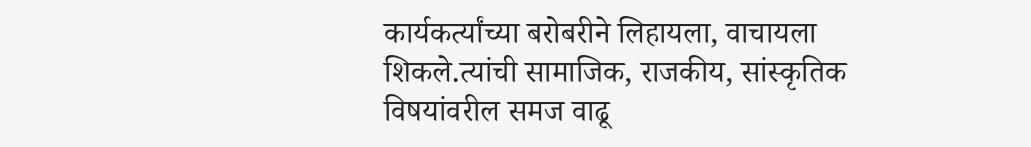कार्यकर्त्यांच्या बरोबरीने लिहायला, वाचायला शिकले.त्यांची सामाजिक, राजकीय, सांस्कृतिक विषयांवरील समज वाढू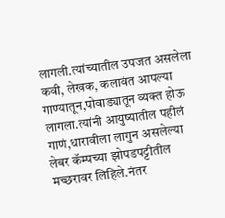लागली.त्यांच्यातील उपजत असलेला कवी, लेखक, कलावंत आपल्या गाण्यातून,पोवाड्यातून व्यक्त होऊ लागला.त्यांनी आयुष्यातील पहीलं गाणं,धारावीला लागुन असलेल्या लेबर कॅम्पच्या झोपडपट्टीतील मच्छरावर लिहिले.नंतर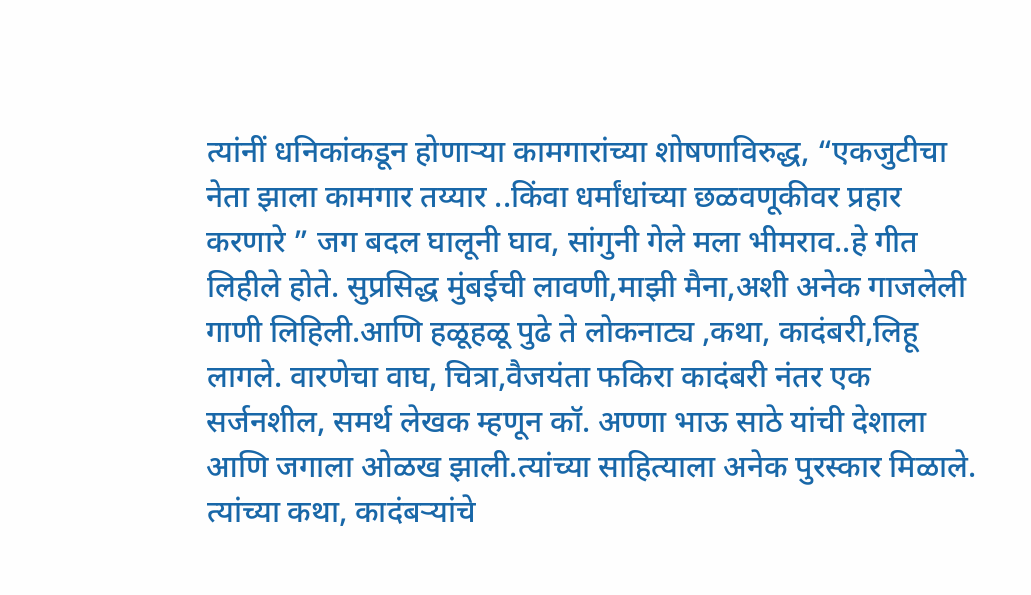त्यांनीं धनिकांकडून होणाऱ्या कामगारांच्या शोषणाविरुद्ध, “एकजुटीचा नेता झाला कामगार तय्यार ..किंवा धर्मांधांच्या छळवणूकीवर प्रहार करणारे ” जग बदल घालूनी घाव, सांगुनी गेले मला भीमराव..हे गीत लिहीले होते. सुप्रसिद्ध मुंबईची लावणी,माझी मैना,अशी अनेक गाजलेली गाणी लिहिली.आणि हळूहळू पुढे ते लोकनाट्य ,कथा, कादंबरी,लिहू लागले. वारणेचा वाघ, चित्रा,वैजयंता फकिरा कादंबरी नंतर एक सर्जनशील, समर्थ लेखक म्हणून कॉ. अण्णा भाऊ साठे यांची देशाला आणि जगाला ओळख झाली.त्यांच्या साहित्याला अनेक पुरस्कार मिळाले. त्यांच्या कथा, कादंबऱ्यांचे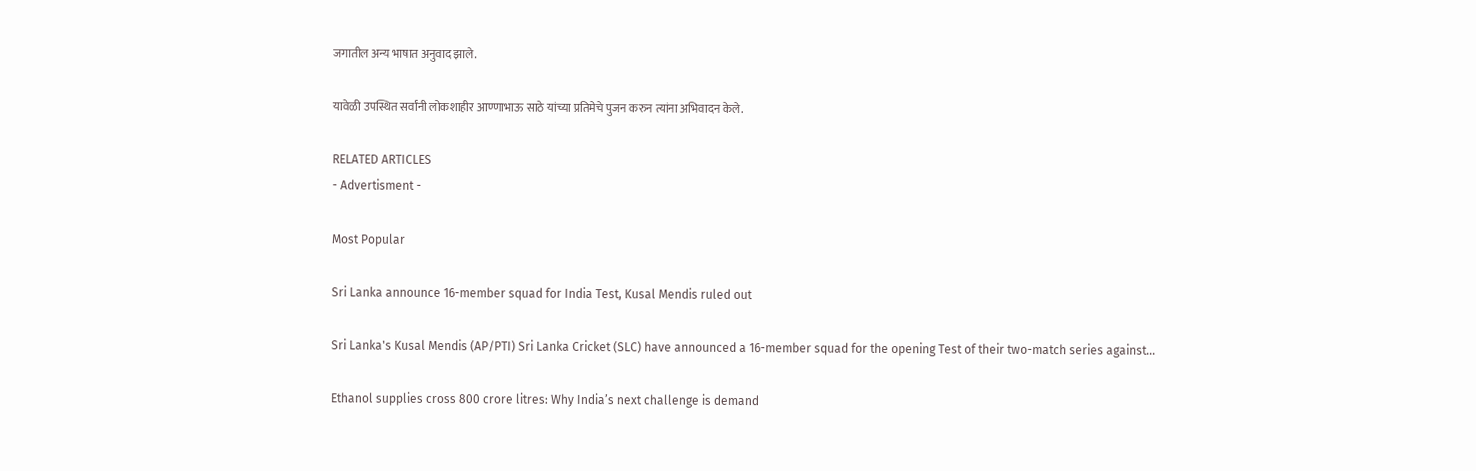जगातील अन्य भाषात अनुवाद झाले.

यावेळी उपस्थित सर्वांनी लोकशाहीर आण्णाभाऊ साठे यांच्या प्रतिमेचे पुजन करुन त्यांना अभिवादन केले.

RELATED ARTICLES
- Advertisment -

Most Popular

Sri Lanka announce 16-member squad for India Test, Kusal Mendis ruled out

Sri Lanka's Kusal Mendis (AP/PTI) Sri Lanka Cricket (SLC) have announced a 16-member squad for the opening Test of their two-match series against...

Ethanol supplies cross 800 crore litres: Why India’s next challenge is demand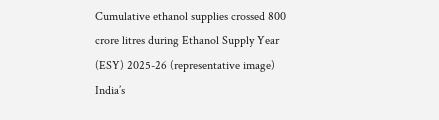Cumulative ethanol supplies crossed 800 crore litres during Ethanol Supply Year (ESY) 2025-26 (representative image) India’s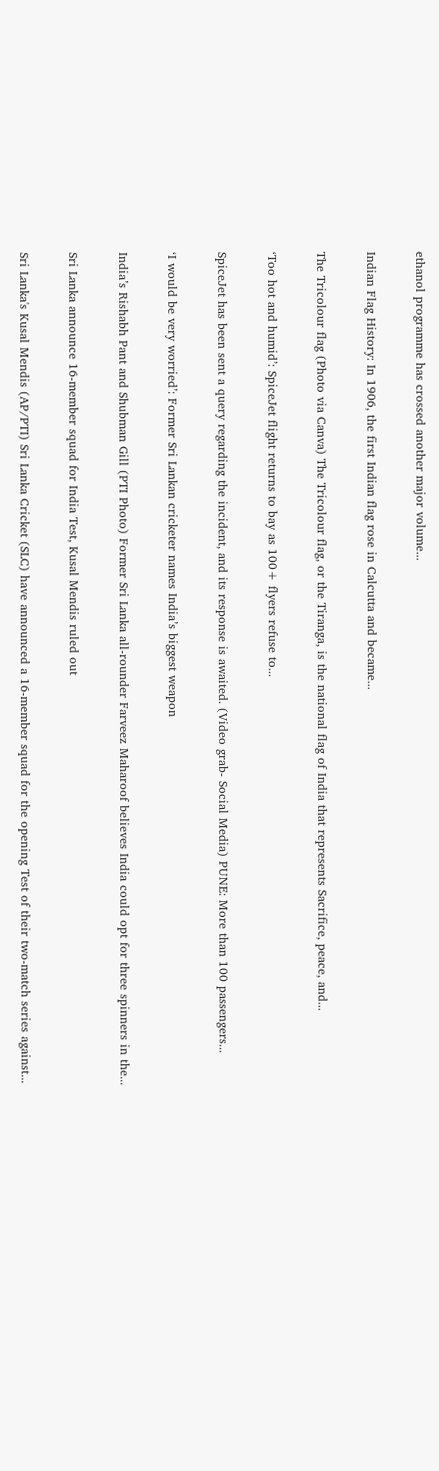ethanol programme has crossed another major volume...

Indian Flag History: In 1906, the first Indian flag rose in Calcutta and became...

The Tricolour flag (Photo via Canva) The Tricolour flag, or the Tiranga, is the national flag of India that represents Sacrifice, peace, and...

‘Too hot and humid’: SpiceJet flight returns to bay as 100+ flyers refuse to...

SpiceJet has been sent a query regarding the incident, and its response is awaited. (Video grab- Social Media) PUNE: More than 100 passengers...

‘I would be very worried’: Former Sri Lankan cricketer names India’s biggest weapon

India’s Rishabh Pant and Shubman Gill (PTI Photo) Former Sri Lanka all-rounder Farveez Maharoof believes India could opt for three spinners in the...

Sri Lanka announce 16-member squad for India Test, Kusal Mendis ruled out

Sri Lanka's Kusal Mendis (AP/PTI) Sri Lanka Cricket (SLC) have announced a 16-member squad for the opening Test of their two-match series against...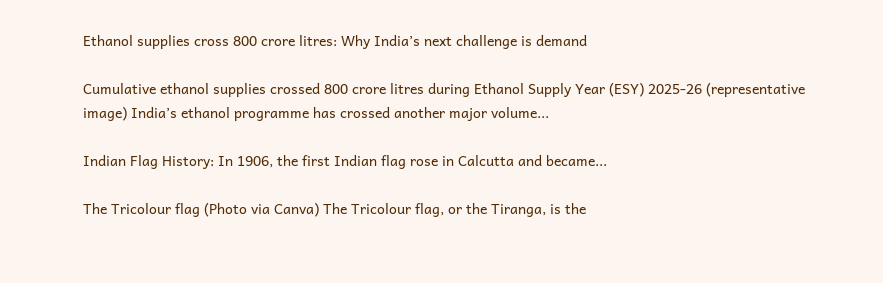Ethanol supplies cross 800 crore litres: Why India’s next challenge is demand

Cumulative ethanol supplies crossed 800 crore litres during Ethanol Supply Year (ESY) 2025-26 (representative image) India’s ethanol programme has crossed another major volume...

Indian Flag History: In 1906, the first Indian flag rose in Calcutta and became...

The Tricolour flag (Photo via Canva) The Tricolour flag, or the Tiranga, is the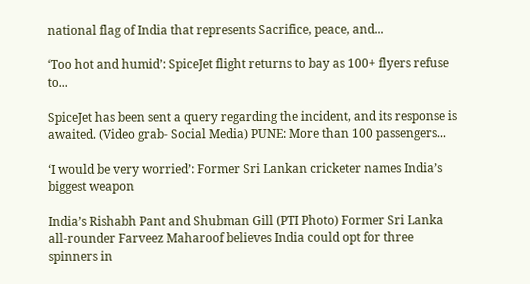national flag of India that represents Sacrifice, peace, and...

‘Too hot and humid’: SpiceJet flight returns to bay as 100+ flyers refuse to...

SpiceJet has been sent a query regarding the incident, and its response is awaited. (Video grab- Social Media) PUNE: More than 100 passengers...

‘I would be very worried’: Former Sri Lankan cricketer names India’s biggest weapon

India’s Rishabh Pant and Shubman Gill (PTI Photo) Former Sri Lanka all-rounder Farveez Maharoof believes India could opt for three spinners in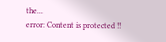the...
error: Content is protected !!